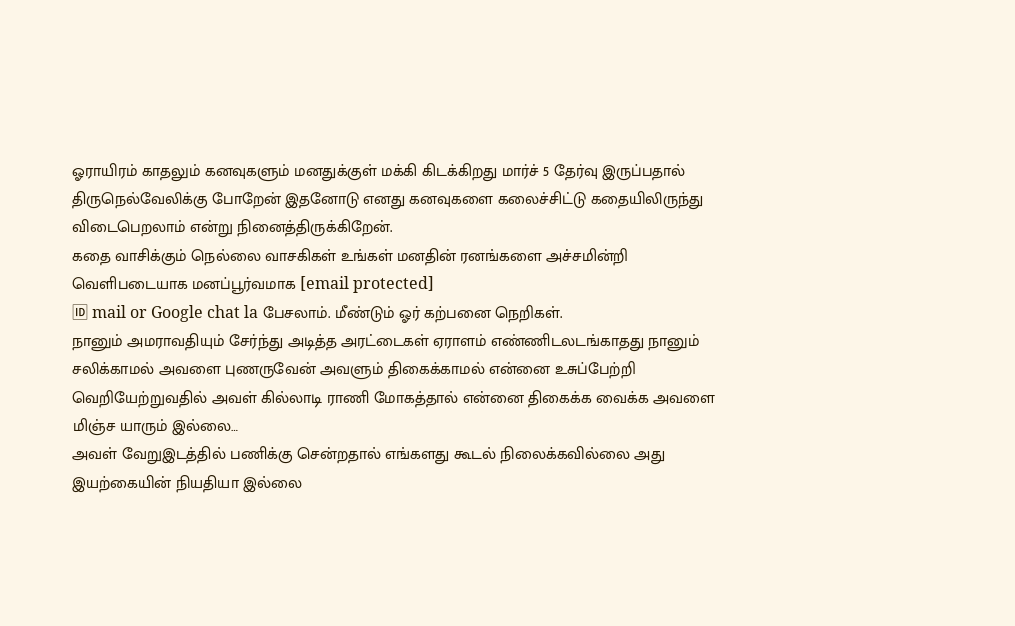ஓராயிரம் காதலும் கனவுகளும் மனதுக்குள் மக்கி கிடக்கிறது மார்ச் 5 தேர்வு இருப்பதால் திருநெல்வேலிக்கு போறேன் இதனோடு எனது கனவுகளை கலைச்சிட்டு கதையிலிருந்து விடைபெறலாம் என்று நினைத்திருக்கிறேன்.
கதை வாசிக்கும் நெல்லை வாசகிகள் உங்கள் மனதின் ரனங்களை அச்சமின்றி வெளிபடையாக மனப்பூர்வமாக [email protected]
🆔 mail or Google chat la பேசலாம். மீண்டும் ஓர் கற்பனை நெறிகள்.
நானும் அமராவதியும் சேர்ந்து அடித்த அரட்டைகள் ஏராளம் எண்ணிடலடங்காதது நானும் சலிக்காமல் அவளை புணருவேன் அவளும் திகைக்காமல் என்னை உசுப்பேற்றி வெறியேற்றுவதில் அவள் கில்லாடி ராணி மோகத்தால் என்னை திகைக்க வைக்க அவளை மிஞ்ச யாரும் இல்லை…
அவள் வேறுஇடத்தில் பணிக்கு சென்றதால் எங்களது கூடல் நிலைக்கவில்லை அது இயற்கையின் நியதியா இல்லை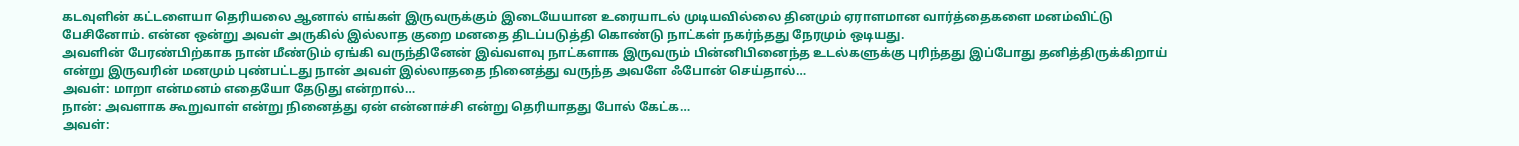கடவுளின் கட்டளையா தெரியலை ஆனால் எங்கள் இருவருக்கும் இடையேயான உரையாடல் முடியவில்லை தினமும் ஏராளமான வார்த்தைகளை மனம்விட்டு பேசினோம். என்ன ஒன்று அவள் அருகில் இல்லாத குறை மனதை திடப்படுத்தி கொண்டு நாட்கள் நகர்ந்தது நேரமும் ஒடியது.
அவளின் பேரண்பிற்காக நான் மீண்டும் ஏங்கி வருந்தினேன் இவ்வளவு நாட்களாக இருவரும் பின்னிபினைந்த உடல்களுக்கு புரிந்தது இப்போது தனித்திருக்கிறாய் என்று இருவரின் மனமும் புண்பட்டது நான் அவள் இல்லாததை நினைத்து வருந்த அவளே ஃபோன் செய்தால்…
அவள்: மாறா என்மனம் எதையோ தேடுது என்றால்…
நான்: அவளாக கூறுவாள் என்று நினைத்து ஏன் என்னாச்சி என்று தெரியாதது போல் கேட்க…
அவள்: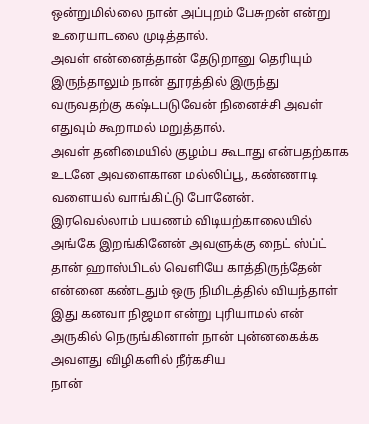ஒன்றுமில்லை நான் அப்புறம் பேசுறன் என்று உரையாடலை முடித்தால்.
அவள் என்னைத்தான் தேடுறானு தெரியும் இருந்தாலும் நான் தூரத்தில் இருந்து வருவதற்கு கஷ்டபடுவேன் நினைச்சி அவள் எதுவும் கூறாமல் மறுத்தால்.
அவள் தனிமையில் குழம்ப கூடாது என்பதற்காக உடனே அவளைகான மல்லிப்பூ, கண்ணாடி வளையல் வாங்கிட்டு போனேன்.
இரவெல்லாம் பயணம் விடியற்காலையில் அங்கே இறங்கினேன் அவளுக்கு நைட் ஸ்ப்ட் தான் ஹாஸ்பிடல் வெளியே காத்திருந்தேன் என்னை கண்டதும் ஒரு நிமிடத்தில் வியந்தாள் இது கனவா நிஜமா என்று புரியாமல் என் அருகில் நெருங்கினாள் நான் புன்னகைக்க அவளது விழிகளில் நீர்கசிய
நான்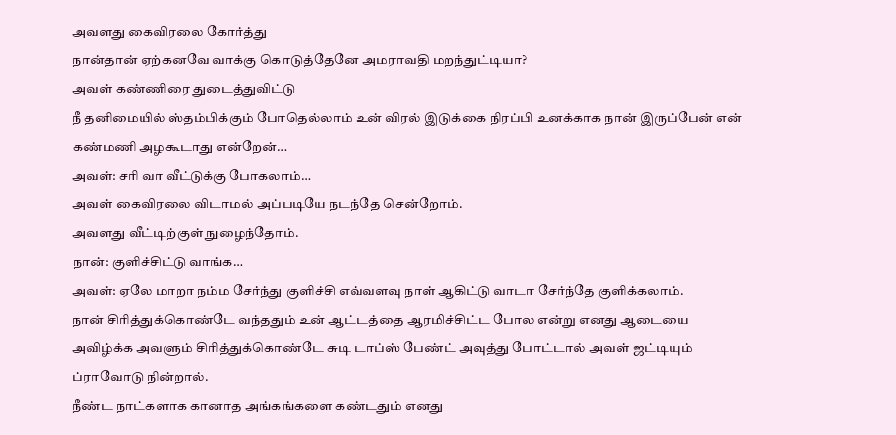அவளது கைவிரலை கோர்த்து
நான்தான் ஏற்கனவே வாக்கு கொடுத்தேனே அமராவதி மறந்துட்டியா?
அவள் கண்ணிரை துடைத்துவிட்டு
நீ தனிமையில் ஸ்தம்பிக்கும் போதெல்லாம் உன் விரல் இடுக்கை நிரப்பி உனக்காக நான் இருப்பேன் என் கண்மணி அழகூடாது என்றேன்…
அவள்: சரி வா வீட்டுக்கு போகலாம்…
அவள் கைவிரலை விடாமல் அப்படியே நடந்தே சென்றோம்.
அவளது வீட்டிற்குள் நுழைந்தோம்.
நான்: குளிச்சிட்டு வாங்க…
அவள்: ஏலே மாறா நம்ம சேர்ந்து குளிச்சி எவ்வளவு நாள் ஆகிட்டு வாடா சேர்ந்தே குளிக்கலாம்.
நான் சிரித்துக்கொண்டே வந்ததும் உன் ஆட்டத்தை ஆரமிச்சிட்ட போல என்று எனது ஆடையை அவிழ்க்க அவளும் சிரித்துக்கொண்டே சுடி டாப்ஸ் பேண்ட் அவுத்து போட்டால் அவள் ஜட்டியும் ப்ராவோடு நின்றால்.
நீண்ட நாட்களாக கானாத அங்கங்களை கண்டதும் எனது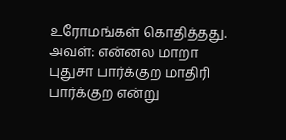உரோமங்கள் கொதித்தது.
அவள்: என்னல மாறா புதுசா பார்க்குற மாதிரி பார்க்குற என்று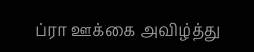ப்ரா ஊக்கை அவிழ்த்து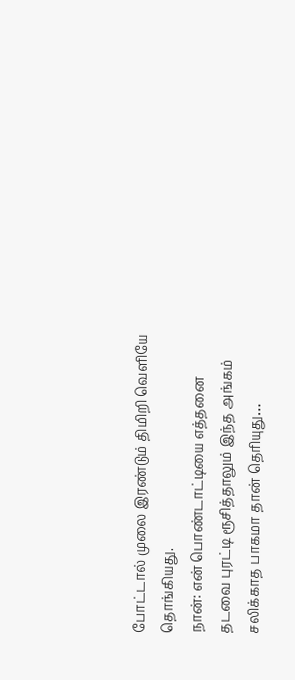போட்டால் முலை இரண்டும் திமிறி வெளியே தொங்கியது.
நான்: என் பொண்டாட்டியை எத்தனை தடவை புரட்டி ரூசித்தாலும் இந்த அங்கம் சலிக்காத பாகமா தான் தெரியுது…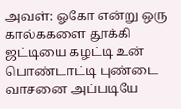அவள்: ஓகோ என்று ஒரு கால்ககளை தூக்கி ஜட்டியை கழட்டி உன் பொண்டாட்டி புண்டை வாசனை அப்படியே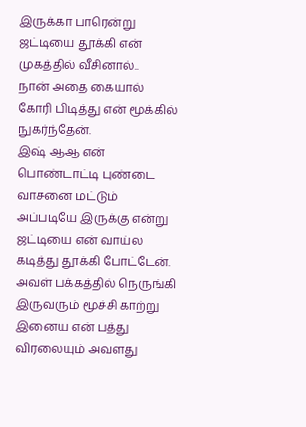இருக்கா பாரென்று ஜட்டியை தூக்கி என் முகத்தில் வீசினால்..
நான் அதை கையால் கோரி பிடித்து என் மூக்கில் நுகர்ந்தேன்.
இஷ் ஆஆ என் பொண்டாட்டி புண்டை வாசனை மட்டும் அப்படியே இருக்கு என்று ஜட்டியை என் வாய்ல கடித்து தூக்கி போட்டேன்.
அவள் பக்கத்தில் நெருங்கி இருவரும் மூச்சி காற்று இனைய என் பத்து விரலையும் அவளது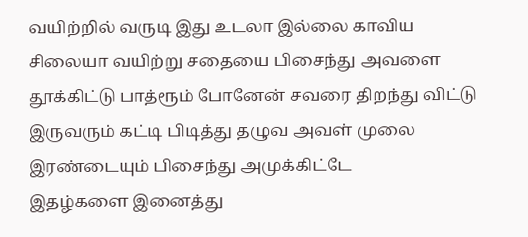வயிற்றில் வருடி இது உடலா இல்லை காவிய சிலையா வயிற்று சதையை பிசைந்து அவளை தூக்கிட்டு பாத்ரூம் போனேன் சவரை திறந்து விட்டு இருவரும் கட்டி பிடித்து தழுவ அவள் முலை இரண்டையும் பிசைந்து அமுக்கிட்டே
இதழ்களை இனைத்து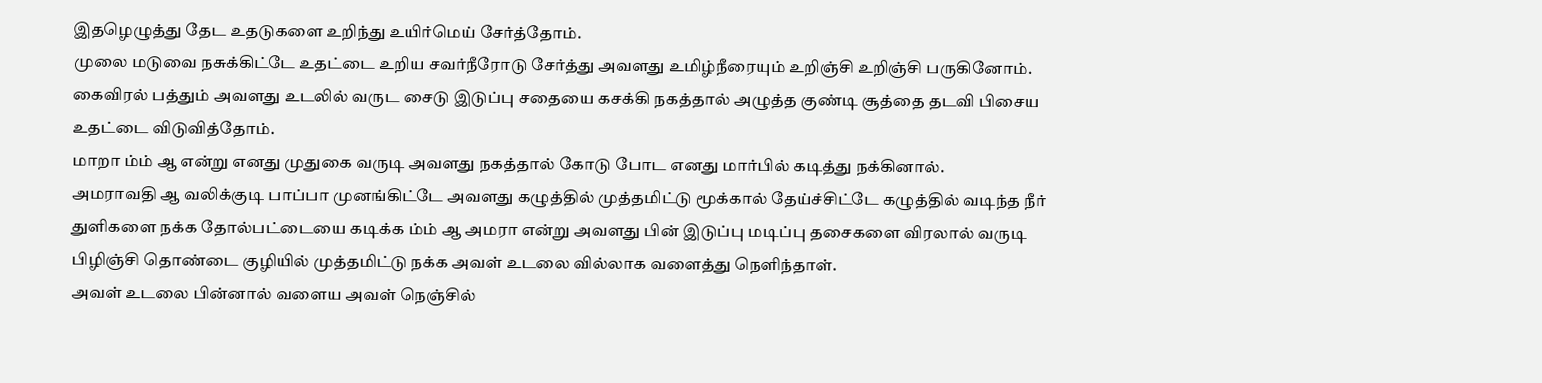இதழெழுத்து தேட உதடுகளை உறிந்து உயிர்மெய் சேர்த்தோம்.
முலை மடுவை நசுக்கிட்டே உதட்டை உறிய சவர்நீரோடு சேர்த்து அவளது உமிழ்நீரையும் உறிஞ்சி உறிஞ்சி பருகினோம்.
கைவிரல் பத்தும் அவளது உடலில் வருட சைடு இடுப்பு சதையை கசக்கி நகத்தால் அழுத்த குண்டி சூத்தை தடவி பிசைய உதட்டை விடுவித்தோம்.
மாறா ம்ம் ஆ என்று எனது முதுகை வருடி அவளது நகத்தால் கோடு போட எனது மார்பில் கடித்து நக்கினால்.
அமராவதி ஆ வலிக்குடி பாப்பா முனங்கிட்டே அவளது கழுத்தில் முத்தமிட்டு மூக்கால் தேய்ச்சிட்டே கழுத்தில் வடிந்த நீர் துளிகளை நக்க தோல்பட்டையை கடிக்க ம்ம் ஆ அமரா என்று அவளது பின் இடுப்பு மடிப்பு தசைகளை விரலால் வருடி பிழிஞ்சி தொண்டை குழியில் முத்தமிட்டு நக்க அவள் உடலை வில்லாக வளைத்து நெளிந்தாள்.
அவள் உடலை பின்னால் வளைய அவள் நெஞ்சில்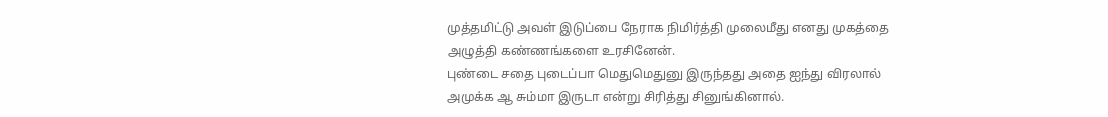முத்தமிட்டு அவள் இடுப்பை நேராக நிமிர்த்தி முலைமீது எனது முகத்தை அழுத்தி கண்ணங்களை உரசினேன்.
புண்டை சதை புடைப்பா மெதுமெதுனு இருந்தது அதை ஐந்து விரலால் அமுக்க ஆ சும்மா இருடா என்று சிரித்து சினுங்கினால்.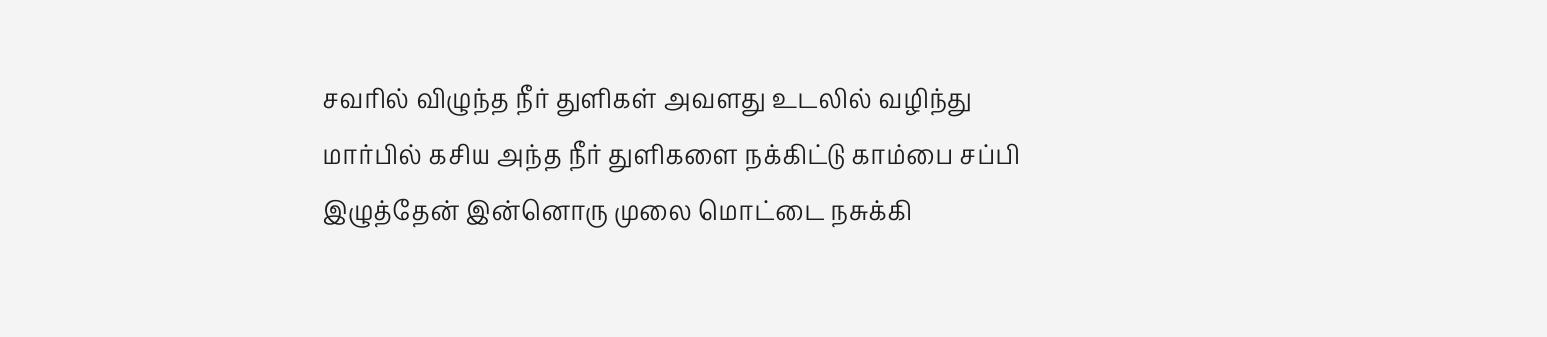சவரில் விழுந்த நீர் துளிகள் அவளது உடலில் வழிந்து மார்பில் கசிய அந்த நீர் துளிகளை நக்கிட்டு காம்பை சப்பி இழுத்தேன் இன்னொரு முலை மொட்டை நசுக்கி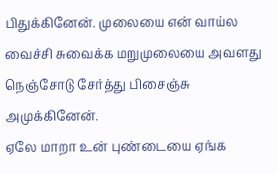பிதுக்கினேன். முலையை என் வாய்ல வைச்சி சுவைக்க மறுமுலையை அவளது நெஞ்சோடு சேர்த்து பிசைஞ்சு அமுக்கினேன்.
ஏலே மாறா உன் புண்டையை ஏங்க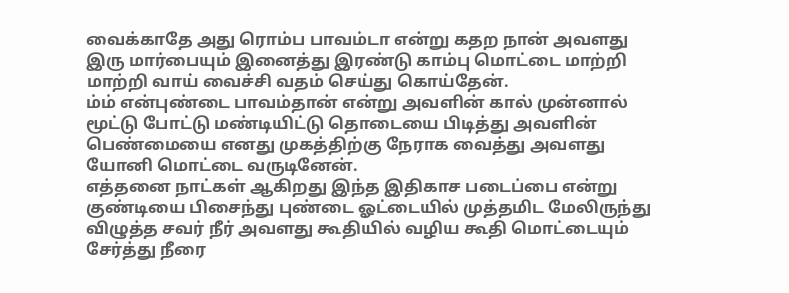வைக்காதே அது ரொம்ப பாவம்டா என்று கதற நான் அவளது இரு மார்பையும் இனைத்து இரண்டு காம்பு மொட்டை மாற்றி மாற்றி வாய் வைச்சி வதம் செய்து கொய்தேன்.
ம்ம் என்புண்டை பாவம்தான் என்று அவளின் கால் முன்னால் மூட்டு போட்டு மண்டியிட்டு தொடையை பிடித்து அவளின் பெண்மையை எனது முகத்திற்கு நேராக வைத்து அவளது யோனி மொட்டை வருடினேன்.
எத்தனை நாட்கள் ஆகிறது இந்த இதிகாச படைப்பை என்று குண்டியை பிசைந்து புண்டை ஓட்டையில் முத்தமிட மேலிருந்து விழுத்த சவர் நீர் அவளது கூதியில் வழிய கூதி மொட்டையும் சேர்த்து நீரை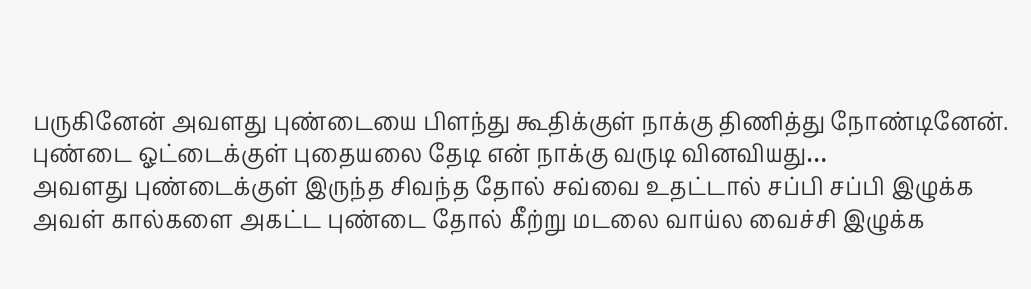பருகினேன் அவளது புண்டையை பிளந்து கூதிக்குள் நாக்கு திணித்து நோண்டினேன்.
புண்டை ஓட்டைக்குள் புதையலை தேடி என் நாக்கு வருடி வினவியது…
அவளது புண்டைக்குள் இருந்த சிவந்த தோல் சவ்வை உதட்டால் சப்பி சப்பி இழுக்க அவள் கால்களை அகட்ட புண்டை தோல் கீற்று மடலை வாய்ல வைச்சி இழுக்க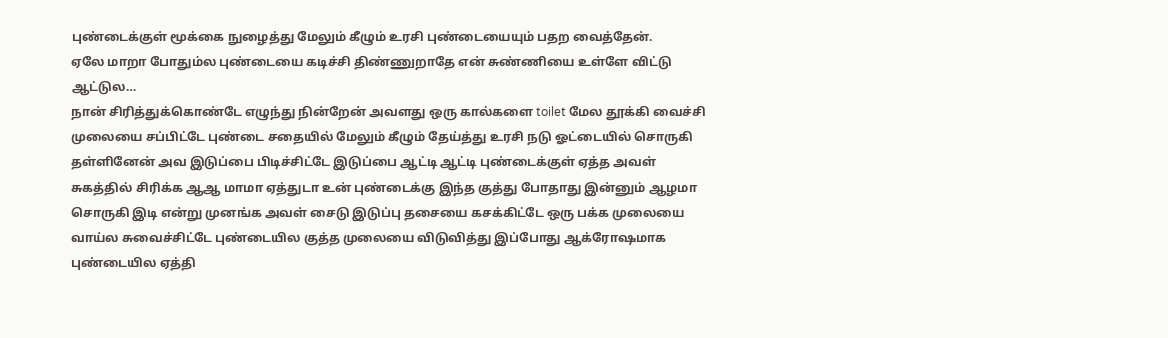புண்டைக்குள் மூக்கை நுழைத்து மேலும் கீழும் உரசி புண்டையையும் பதற வைத்தேன்.
ஏலே மாறா போதும்ல புண்டையை கடிச்சி திண்ணுறாதே என் சுண்ணியை உள்ளே விட்டு ஆட்டுல…
நான் சிரித்துக்கொண்டே எழுந்து நின்றேன் அவளது ஒரு கால்களை toilet மேல தூக்கி வைச்சி முலையை சப்பிட்டே புண்டை சதையில் மேலும் கீழும் தேய்த்து உரசி நடு ஓட்டையில் சொருகி தள்ளினேன் அவ இடுப்பை பிடிச்சிட்டே இடுப்பை ஆட்டி ஆட்டி புண்டைக்குள் ஏத்த அவள் சுகத்தில் சிரிக்க ஆஆ மாமா ஏத்துடா உன் புண்டைக்கு இந்த குத்து போதாது இன்னும் ஆழமா சொருகி இடி என்று முனங்க அவள் சைடு இடுப்பு தசையை கசக்கிட்டே ஒரு பக்க முலையை வாய்ல சுவைச்சிட்டே புண்டையில குத்த முலையை விடுவித்து இப்போது ஆக்ரோஷமாக புண்டையில ஏத்தி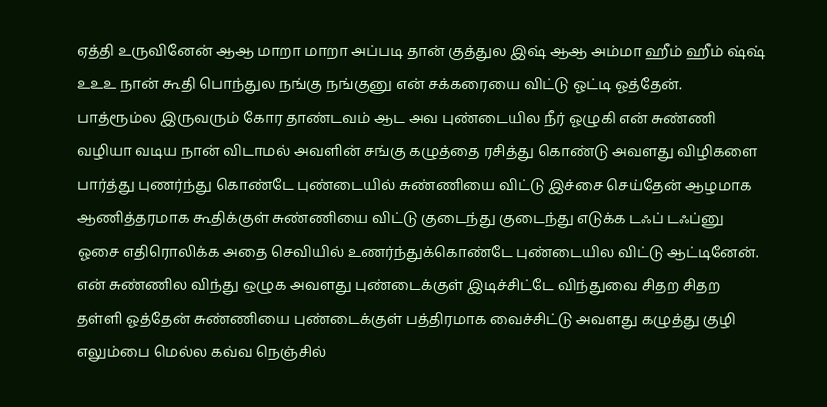ஏத்தி உருவினேன் ஆஆ மாறா மாறா அப்படி தான் குத்துல இஷ் ஆஆ அம்மா ஹீம் ஹீம் ஷ்ஷ் உஉஉ நான் கூதி பொந்துல நங்கு நங்குனு என் சக்கரையை விட்டு ஓட்டி ஓத்தேன்.
பாத்ரூம்ல இருவரும் கோர தாண்டவம் ஆட அவ புண்டையில நீர் ஓழுகி என் சுண்ணி வழியா வடிய நான் விடாமல் அவளின் சங்கு கழுத்தை ரசித்து கொண்டு அவளது விழிகளை பார்த்து புணர்ந்து கொண்டே புண்டையில் சுண்ணியை விட்டு இச்சை செய்தேன் ஆழமாக ஆணித்தரமாக கூதிக்குள் சுண்ணியை விட்டு குடைந்து குடைந்து எடுக்க டஃப் டஃப்னு ஓசை எதிரொலிக்க அதை செவியில் உணர்ந்துக்கொண்டே புண்டையில விட்டு ஆட்டினேன்.
என் சுண்ணில விந்து ஒழுக அவளது புண்டைக்குள் இடிச்சிட்டே விந்துவை சிதற சிதற தள்ளி ஓத்தேன் சுண்ணியை புண்டைக்குள் பத்திரமாக வைச்சிட்டு அவளது கழுத்து குழி எலும்பை மெல்ல கவ்வ நெஞ்சில்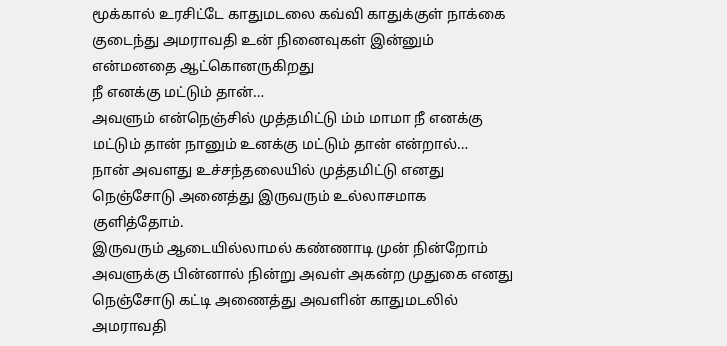மூக்கால் உரசிட்டே காதுமடலை கவ்வி காதுக்குள் நாக்கை குடைந்து அமராவதி உன் நினைவுகள் இன்னும் என்மனதை ஆட்கொனருகிறது
நீ எனக்கு மட்டும் தான்…
அவளும் என்நெஞ்சில் முத்தமிட்டு ம்ம் மாமா நீ எனக்கு மட்டும் தான் நானும் உனக்கு மட்டும் தான் என்றால்…
நான் அவளது உச்சந்தலையில் முத்தமிட்டு எனது நெஞ்சோடு அனைத்து இருவரும் உல்லாசமாக குளித்தோம்.
இருவரும் ஆடையில்லாமல் கண்ணாடி முன் நின்றோம் அவளுக்கு பின்னால் நின்று அவள் அகன்ற முதுகை எனது நெஞ்சோடு கட்டி அணைத்து அவளின் காதுமடலில் அமராவதி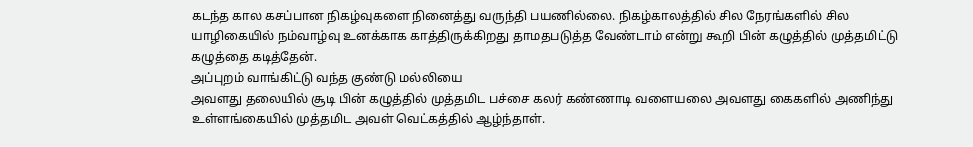கடந்த கால கசப்பான நிகழ்வுகளை நினைத்து வருந்தி பயணில்லை. நிகழ்காலத்தில் சில நேரங்களில் சில யாழிகையில் நம்வாழ்வு உனக்காக காத்திருக்கிறது தாமதபடுத்த வேண்டாம் என்று கூறி பின் கழுத்தில் முத்தமிட்டு கழுத்தை கடித்தேன்.
அப்புறம் வாங்கிட்டு வந்த குண்டு மல்லியை
அவளது தலையில் சூடி பின் கழுத்தில் முத்தமிட பச்சை கலர் கண்ணாடி வளையலை அவளது கைகளில் அணிந்து உள்ளங்கையில் முத்தமிட அவள் வெட்கத்தில் ஆழ்ந்தாள்.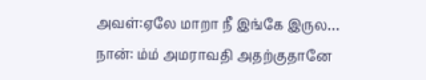அவள்:ஏலே மாறா நீ இங்கே இருல…
நான்: ம்ம் அமராவதி அதற்குதானே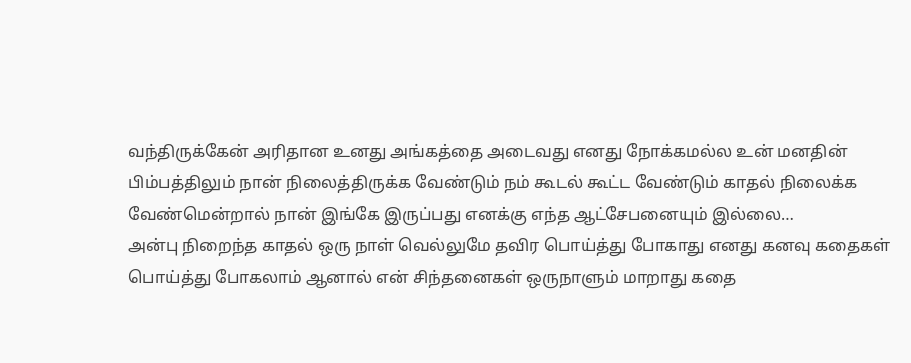வந்திருக்கேன் அரிதான உனது அங்கத்தை அடைவது எனது நோக்கமல்ல உன் மனதின் பிம்பத்திலும் நான் நிலைத்திருக்க வேண்டும் நம் கூடல் கூட்ட வேண்டும் காதல் நிலைக்க வேண்மென்றால் நான் இங்கே இருப்பது எனக்கு எந்த ஆட்சேபனையும் இல்லை…
அன்பு நிறைந்த காதல் ஒரு நாள் வெல்லுமே தவிர பொய்த்து போகாது எனது கனவு கதைகள் பொய்த்து போகலாம் ஆனால் என் சிந்தனைகள் ஒருநாளும் மாறாது கதை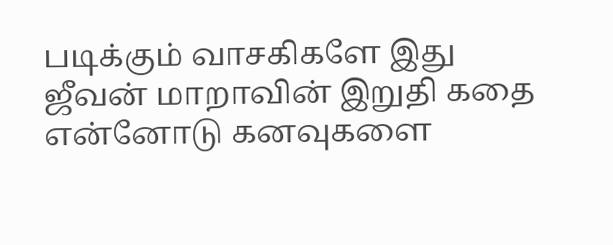படிக்கும் வாசகிகளே இது ஜீவன் மாறாவின் இறுதி கதை என்னோடு கனவுகளை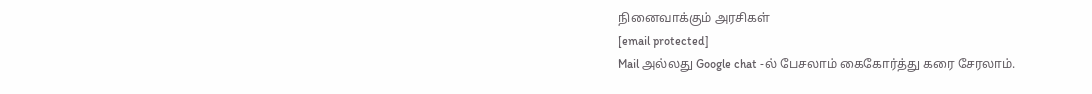நினைவாக்கும் அரசிகள்
[email protected]
Mail அல்லது Google chat -ல் பேசலாம் கைகோர்த்து கரை சேரலாம்.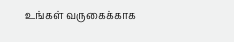உங்கள் வருகைக்காக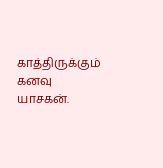காத்திருக்கும் கனவு யாசகன்.